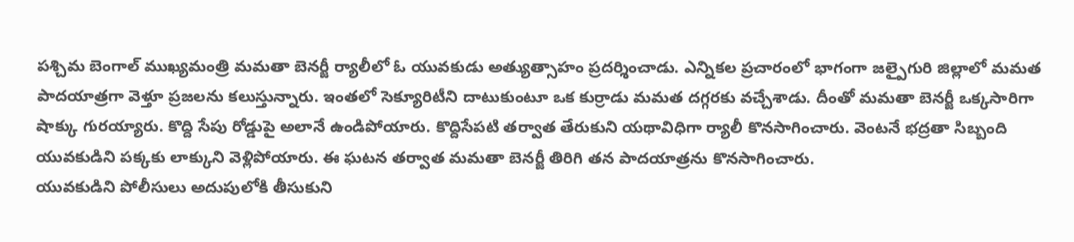పశ్చిమ బెంగాల్ ముఖ్యమంత్రి మమతా బెనర్జీ ర్యాలీలో ఓ యువకుడు అత్యుత్సాహం ప్రదర్శించాడు. ఎన్నికల ప్రచారంలో భాగంగా జల్పైగురి జిల్లాలో మమత పాదయాత్రగా వెళ్తూ ప్రజలను కలుస్తున్నారు. ఇంతలో సెక్యూరిటీని దాటుకుంటూ ఒక కుర్రాడు మమత దగ్గరకు వచ్చేశాడు. దీంతో మమతా బెనర్జీ ఒక్కసారిగా షాక్కు గురయ్యారు. కొద్ది సేపు రోడ్డుపై అలానే ఉండిపోయారు. కొద్దిసేపటి తర్వాత తేరుకుని యథావిధిగా ర్యాలీ కొనసాగించారు. వెంటనే భద్రతా సిబ్బంది యువకుడిని పక్కకు లాక్కుని వెళ్లిపోయారు. ఈ ఘటన తర్వాత మమతా బెనర్జీ తిరిగి తన పాదయాత్రను కొనసాగించారు.
యువకుడిని పోలీసులు అదుపులోకి తీసుకుని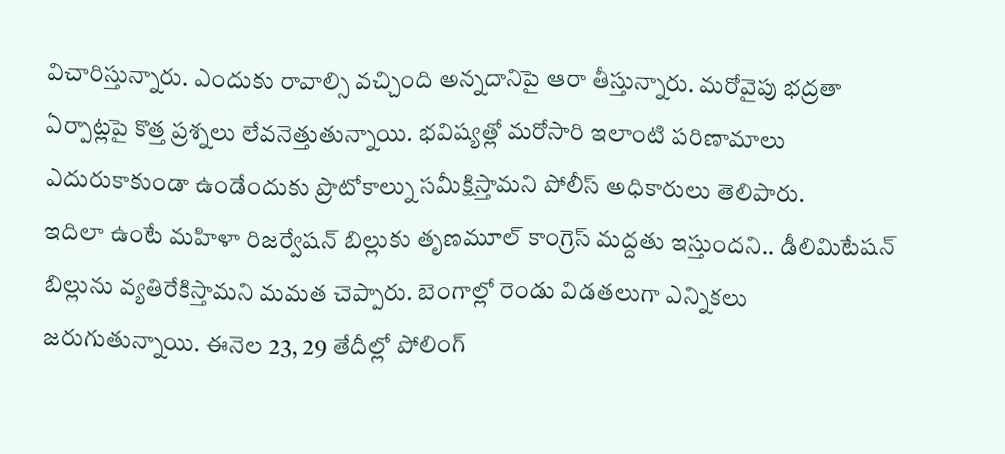విచారిస్తున్నారు. ఎందుకు రావాల్సి వచ్చింది అన్నదానిపై ఆరా తీస్తున్నారు. మరోవైపు భద్రతా ఏర్పాట్లపై కొత్త ప్రశ్నలు లేవనెత్తుతున్నాయి. భవిష్యత్లో మరోసారి ఇలాంటి పరిణామాలు ఎదురుకాకుండా ఉండేందుకు ప్రొటోకాల్ను సమీక్షిస్తామని పోలీస్ అధికారులు తెలిపారు.
ఇదిలా ఉంటే మహిళా రిజర్వేషన్ బిల్లుకు తృణమూల్ కాంగ్రెస్ మద్దతు ఇస్తుందని.. డీలిమిటేషన్ బిల్లును వ్యతిరేకిస్తామని మమత చెప్పారు. బెంగాల్లో రెండు విడతలుగా ఎన్నికలు జరుగుతున్నాయి. ఈనెల 23, 29 తేదీల్లో పోలింగ్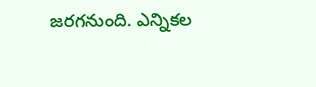జరగనుంది. ఎన్నికల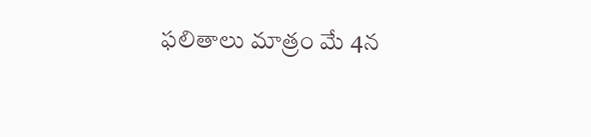ఫలితాలు మాత్రం మే 4న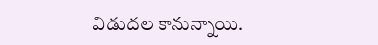విడుదల కానున్నాయి.